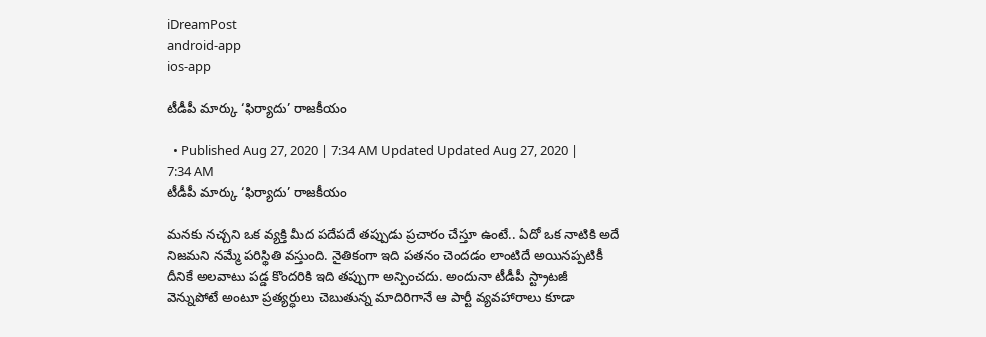iDreamPost
android-app
ios-app

టీడీపీ మార్కు ‘ఫిర్యాదు’ రాజకీయం

  • Published Aug 27, 2020 | 7:34 AM Updated Updated Aug 27, 2020 | 7:34 AM
టీడీపీ మార్కు ‘ఫిర్యాదు’ రాజకీయం

మనకు నచ్చని ఒక వ్యక్తి మీద పదేపదే తప్పుడు ప్రచారం చేస్తూ ఉంటే.. ఏదో ఒక నాటికి అదే నిజమని నమ్మే పరిస్థితి వస్తుంది. నైతికంగా ఇది పతనం చెందడం లాంటిదే అయినప్పటికీ దీనికే అలవాటు పడ్డ కొందరికి ఇది తప్పుగా అన్పించదు. అందునా టీడీపీ స్ట్రాటజీ వెన్నుపోటే అంటూ ప్రత్యర్ధులు చెబుతున్న మాదిరిగానే ఆ పార్టీ వ్యవహారాలు కూడా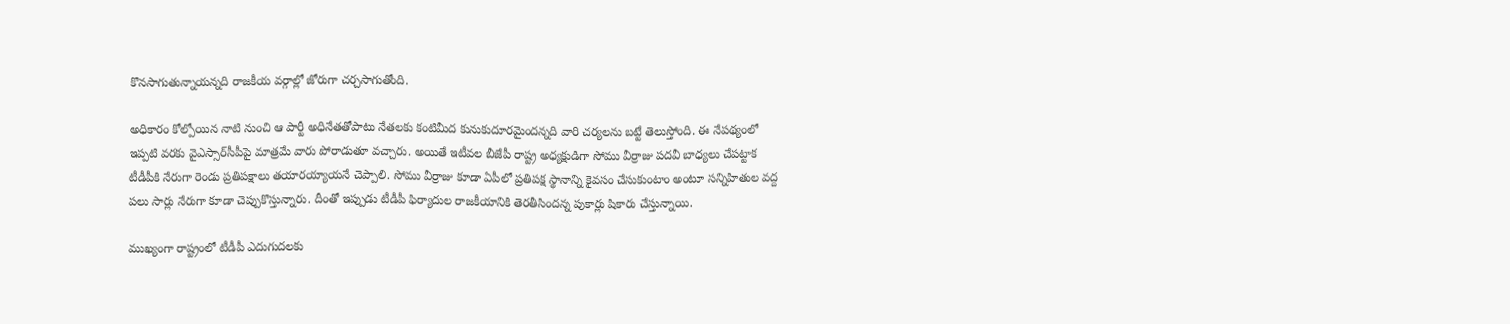కొనసాగుతున్నాయన్నది రాజకీయ వర్గాల్లో జోరుగా చర్చసాగుతోంది.

అధికారం కోల్పోయిన నాటి నుంచి ఆ పార్టీ అధినేతతోపాటు నేతలకు కంటిమీద కునుకుదూరమైందన్నది వారి చర్యలను బట్టే తెలుస్తోంది. ఈ నేపథ్యంలో ఇప్పటి వరకు వైఎస్సార్‌సీపీపై మాత్రమే వారు పోరాడుతూ వచ్చారు. అయితే ఇటీవల బీజేపీ రాష్ట్ర అధ్యక్షుడిగా సోము వీర్రాజు పదవీ బాధ్యలు చేపట్టాక టీడీపీకి నేరుగా రెండు ప్రతిపక్షాలు తయారయ్యాయనే చెప్పాలి. సోము వీర్రాజు కూడా ఏపీలో ప్రతిపక్ష స్థానాన్ని కైవసం చేసుకుంటాం అంటూ సన్నిహితుల వద్ద పలు సార్లు నేరుగా కూడా చెప్పుకొస్తున్నారు. దీంతో ఇప్పుడు టీడీపీ ఫిర్యాదుల రాజకీయానికి తెరతీసిందన్న పుకార్లు షికారు చేస్తున్నాయి.

ముఖ్యంగా రాష్ట్రంలో టీడీపీ ఎదుగుదలకు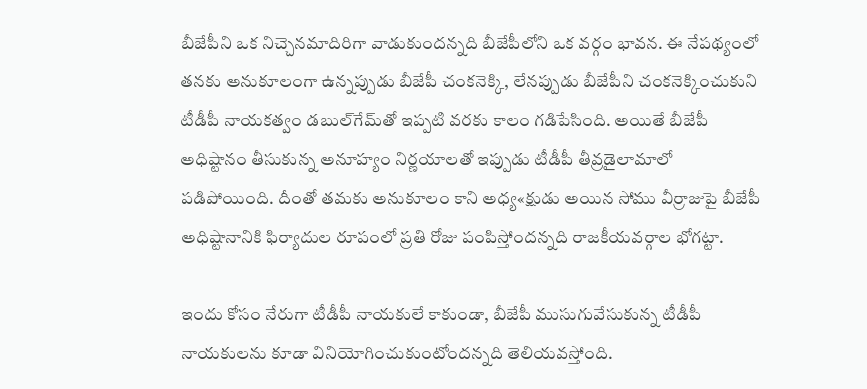బీజేపీని ఒక నిచ్చెనమాదిరిగా వాడుకుందన్నది బీజేపీలోని ఒక వర్గం భావన. ఈ నేపథ్యంలో తనకు అనుకూలంగా ఉన్నప్పుడు బీజేపీ చంకనెక్కి, లేనప్పుడు బీజేపీని చంకనెక్కించుకుని టీడీపీ నాయకత్వం డబుల్‌గేమ్‌తో ఇప్పటి వరకు కాలం గడిపేసింది. అయితే బీజేపీ అధిష్టానం తీసుకున్న అనూహ్యం నిర్ణయాలతో ఇప్పుడు టీడీపీ తీవ్రడైలామాలో పడిపోయింది. దీంతో తమకు అనుకూలం కాని అధ్య«క్షుడు అయిన సోము వీర్రాజుపై బీజేపీ అధిష్టానానికి ఫిర్యాదుల రూపంలో ప్రతి రోజు పంపిస్తోందన్నది రాజకీయవర్గాల భోగట్టా.

ఇందు కోసం నేరుగా టీడీపీ నాయకులే కాకుండా, బీజేపీ ముసుగువేసుకున్న టీడీపీ నాయకులను కూడా వినియోగించుకుంటోందన్నది తెలియవస్తోంది.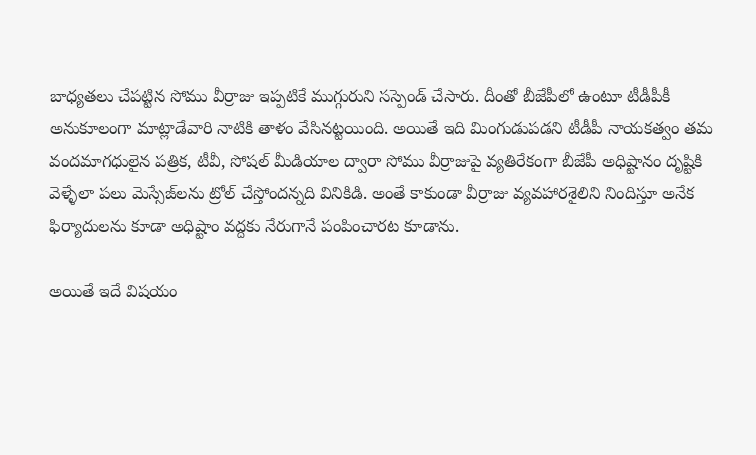బాధ్యతలు చేపట్టిన సోము వీర్రాజు ఇప్పటికే ముగ్గురుని సస్పెండ్‌ చేసారు. దీంతో బీజేపీలో ఉంటూ టీడీపీకీ అనుకూలంగా మాట్లాడేవారి నాటికి తాళం వేసినట్టయింది. అయితే ఇది మింగుడుపడని టీడీపీ నాయకత్వం తమ వందమాగధులైన పత్రిక, టీవీ, సోషల్‌ మీడియాల ద్వారా సోము వీర్రాజుపై వ్యతిరేకంగా బీజేపీ అధిష్టానం దృష్టికి వెళ్ళేలా పలు మెస్సేజ్‌లను ట్రోల్‌ చేస్తోందన్నది వినికిడి. అంతే కాకుండా వీర్రాజు వ్యవహారశైలిని నిందిస్తూ అనేక ఫిర్యాదులను కూడా అధిష్టాం వద్దకు నేరుగానే పంపించారట కూడాను.

అయితే ఇదే విషయం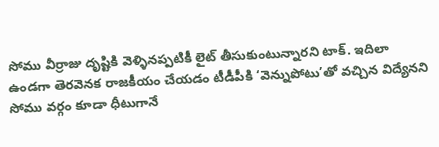సోము వీర్రాజు దృష్టికి వెళ్ళినప్పటికీ లైట్‌ తీసుకుంటున్నారని టాక్‌. ఇదిలా ఉండగా తెరవెనక రాజకీయం చేయడం టీడీపీకి ‘వెన్నుపోటు’తో వచ్చిన విద్యేనని సోము వర్గం కూడా ధీటుగానే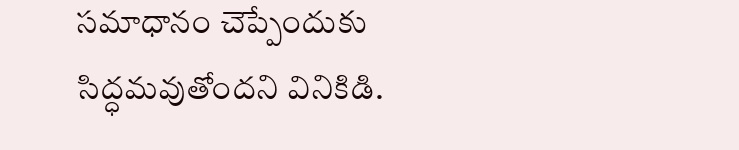సమాధానం చెప్పేందుకు సిద్ధమవుతోందని వినికిడి.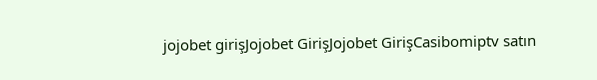jojobet girişJojobet GirişJojobet GirişCasibomiptv satın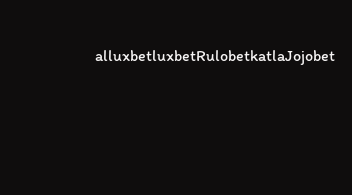alluxbetluxbetRulobetkatlaJojobet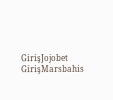GirişJojobet GirişMarsbahis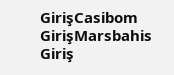GirişCasibom GirişMarsbahis Giriş